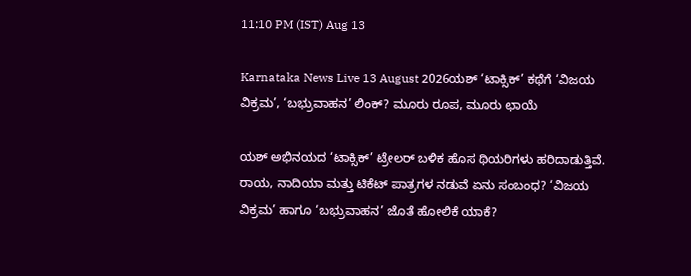11:10 PM (IST) Aug 13

Karnataka News Live 13 August 2026ಯಶ್ ‘ಟಾಕ್ಸಿಕ್’ ಕಥೆಗೆ ‘ವಿಜಯ ವಿಕ್ರಮ’, ‘ಬಭ್ರುವಾಹನ’ ಲಿಂಕ್? ಮೂರು ರೂಪ, ಮೂರು ಛಾಯೆ

ಯಶ್ ಅಭಿನಯದ ‘ಟಾಕ್ಸಿಕ್’ ಟ್ರೇಲರ್ ಬಳಿಕ ಹೊಸ ಥಿಯರಿಗಳು ಹರಿದಾಡುತ್ತಿವೆ. ರಾಯ, ನಾದಿಯಾ ಮತ್ತು ಟಿಕೆಟ್ ಪಾತ್ರಗಳ ನಡುವೆ ಏನು ಸಂಬಂಧ? ‘ವಿಜಯ ವಿಕ್ರಮ’ ಹಾಗೂ ‘ಬಭ್ರುವಾಹನ’ ಜೊತೆ ಹೋಲಿಕೆ ಯಾಕೆ?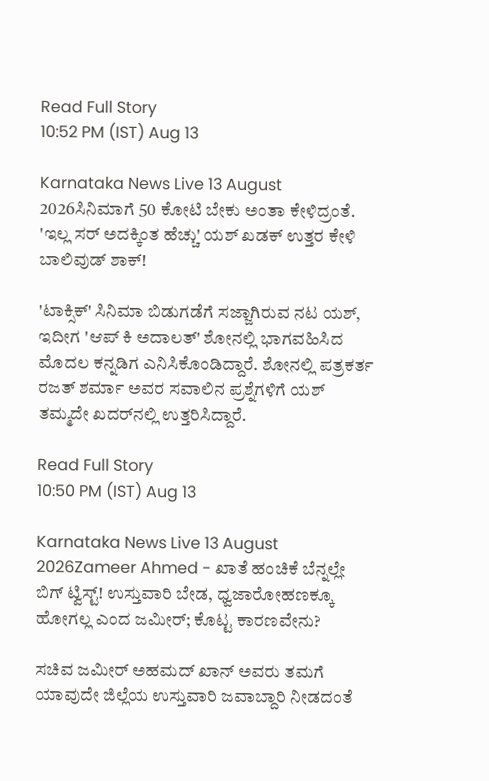Read Full Story
10:52 PM (IST) Aug 13

Karnataka News Live 13 August 2026ಸಿನಿಮಾಗೆ 50 ಕೋಟಿ ಬೇಕು ಅಂತಾ ಕೇಳಿದ್ರಂತೆ. 'ಇಲ್ಲ ಸರ್‌ ಅದಕ್ಕಿಂತ ಹೆಚ್ಚು' ಯಶ್‌ ಖಡಕ್‌ ಉತ್ತರ ಕೇಳಿ ಬಾಲಿವುಡ್‌ ಶಾಕ್‌!

'ಟಾಕ್ಸಿಕ್‌' ಸಿನಿಮಾ ಬಿಡುಗಡೆಗೆ ಸಜ್ಜಾಗಿರುವ ನಟ ಯಶ್, ಇದೀಗ 'ಆಪ್ ಕಿ ಅದಾಲತ್' ಶೋನಲ್ಲಿ ಭಾಗವಹಿಸಿದ ಮೊದಲ ಕನ್ನಡಿಗ ಎನಿಸಿಕೊಂಡಿದ್ದಾರೆ. ಶೋನಲ್ಲಿ ಪತ್ರಕರ್ತ ರಜತ್ ಶರ್ಮಾ ಅವರ ಸವಾಲಿನ ಪ್ರಶ್ನೆಗಳಿಗೆ ಯಶ್ ತಮ್ಮದೇ ಖದರ್‌ನಲ್ಲಿ ಉತ್ತರಿಸಿದ್ದಾರೆ.

Read Full Story
10:50 PM (IST) Aug 13

Karnataka News Live 13 August 2026Zameer Ahmed - ಖಾತೆ ಹಂಚಿಕೆ ಬೆನ್ನಲ್ಲೇ ಬಿಗ್ ಟ್ವಿಸ್ಟ್! ಉಸ್ತುವಾರಿ ಬೇಡ, ಧ್ವಜಾರೋಹಣಕ್ಕೂ ಹೋಗಲ್ಲ ಎಂದ ಜಮೀರ್; ಕೊಟ್ಟ ಕಾರಣವೇನು?

ಸಚಿವ ಜಮೀರ್ ಅಹಮದ್ ಖಾನ್ ಅವರು ತಮಗೆ ಯಾವುದೇ ಜಿಲ್ಲೆಯ ಉಸ್ತುವಾರಿ ಜವಾಬ್ದಾರಿ ನೀಡದಂತೆ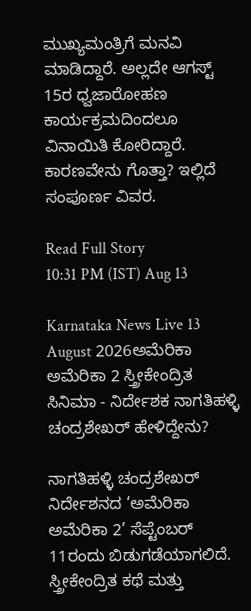ಮುಖ್ಯಮಂತ್ರಿಗೆ ಮನವಿ ಮಾಡಿದ್ದಾರೆ. ಅಲ್ಲದೇ ಆಗಸ್ಟ್ 15ರ ಧ್ವಜಾರೋಹಣ ಕಾರ್ಯಕ್ರಮದಿಂದಲೂ ವಿನಾಯಿತಿ ಕೋರಿದ್ದಾರೆ. ಕಾರಣವೇನು ಗೊತ್ತಾ? ಇಲ್ಲಿದೆ ಸಂಪೂರ್ಣ ವಿವರ.

Read Full Story
10:31 PM (IST) Aug 13

Karnataka News Live 13 August 2026ಅಮೆರಿಕಾ ಅಮೆರಿಕಾ 2 ಸ್ತ್ರೀಕೇಂದ್ರಿತ ಸಿನಿಮಾ - ನಿರ್ದೇಶಕ ನಾಗತಿಹಳ್ಳಿ ಚಂದ್ರಶೇಖರ್‌ ಹೇಳಿದ್ದೇನು?

ನಾಗತಿಹಳ್ಳಿ ಚಂದ್ರಶೇಖರ್‌ ನಿರ್ದೇಶನದ ‘ಅಮೆರಿಕಾ ಅಮೆರಿಕಾ 2’ ಸೆಪ್ಟೆಂಬರ್ 11ರಂದು ಬಿಡುಗಡೆಯಾಗಲಿದೆ. ಸ್ತ್ರೀಕೇಂದ್ರಿತ ಕಥೆ ಮತ್ತು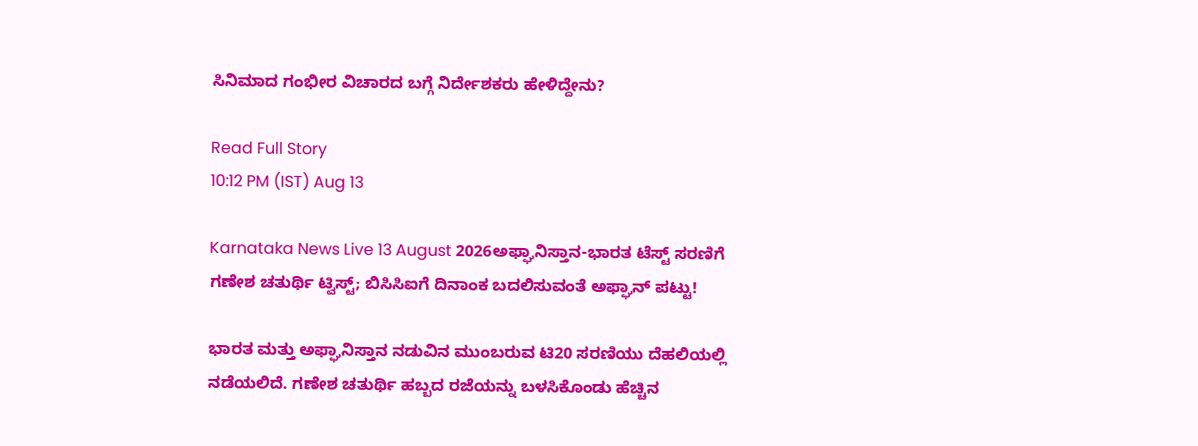ಸಿನಿಮಾದ ಗಂಭೀರ ವಿಚಾರದ ಬಗ್ಗೆ ನಿರ್ದೇಶಕರು ಹೇಳಿದ್ದೇನು?

Read Full Story
10:12 PM (IST) Aug 13

Karnataka News Live 13 August 2026ಅಫ್ಘಾನಿಸ್ತಾನ-ಭಾರತ ಟೆಸ್ಟ್‌ ಸರಣಿಗೆ ಗಣೇಶ ಚತುರ್ಥಿ ಟ್ವಿಸ್ಟ್; ಬಿಸಿಸಿಐಗೆ ದಿನಾಂಕ ಬದಲಿಸುವಂತೆ ಅಫ್ಘಾನ್ ಪಟ್ಟು!

ಭಾರತ ಮತ್ತು ಅಫ್ಘಾನಿಸ್ತಾನ ನಡುವಿನ ಮುಂಬರುವ ಟಿ20 ಸರಣಿಯು ದೆಹಲಿಯಲ್ಲಿ ನಡೆಯಲಿದೆ. ಗಣೇಶ ಚತುರ್ಥಿ ಹಬ್ಬದ ರಜೆಯನ್ನು ಬಳಸಿಕೊಂಡು ಹೆಚ್ಚಿನ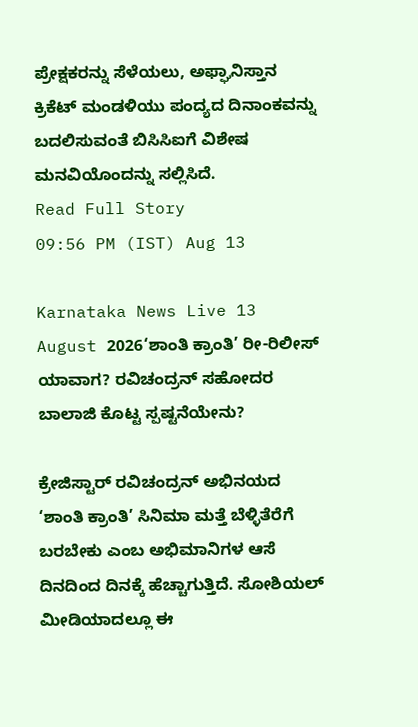ಪ್ರೇಕ್ಷಕರನ್ನು ಸೆಳೆಯಲು, ಅಫ್ಘಾನಿಸ್ತಾನ ಕ್ರಿಕೆಟ್ ಮಂಡಳಿಯು ಪಂದ್ಯದ ದಿನಾಂಕವನ್ನು ಬದಲಿಸುವಂತೆ ಬಿಸಿಸಿಐಗೆ ವಿಶೇಷ ಮನವಿಯೊಂದನ್ನು ಸಲ್ಲಿಸಿದೆ.
Read Full Story
09:56 PM (IST) Aug 13

Karnataka News Live 13 August 2026‘ಶಾಂತಿ ಕ್ರಾಂತಿ’ ರೀ-ರಿಲೀಸ್ ಯಾವಾಗ? ರವಿಚಂದ್ರನ್ ಸಹೋದರ ಬಾಲಾಜಿ ಕೊಟ್ಟ ಸ್ಪಷ್ಟನೆಯೇನು?

ಕ್ರೇಜಿಸ್ಟಾರ್ ರವಿಚಂದ್ರನ್ ಅಭಿನಯದ ‘ಶಾಂತಿ ಕ್ರಾಂತಿ’ ಸಿನಿಮಾ ಮತ್ತೆ ಬೆಳ್ಳಿತೆರೆಗೆ ಬರಬೇಕು ಎಂಬ ಅಭಿಮಾನಿಗಳ ಆಸೆ ದಿನದಿಂದ ದಿನಕ್ಕೆ ಹೆಚ್ಚಾಗುತ್ತಿದೆ. ಸೋಶಿಯಲ್ ಮೀಡಿಯಾದಲ್ಲೂ ಈ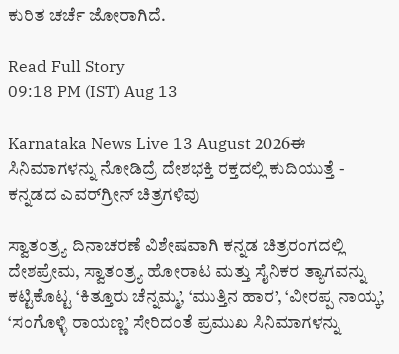ಕುರಿತ ಚರ್ಚೆ ಜೋರಾಗಿದೆ.

Read Full Story
09:18 PM (IST) Aug 13

Karnataka News Live 13 August 2026ಈ ಸಿನಿಮಾಗಳನ್ನು ನೋಡಿದ್ರೆ ದೇಶಭಕ್ತಿ ರಕ್ತದಲ್ಲಿ ಕುದಿಯುತ್ತೆ - ಕನ್ನಡದ ಎವರ್‌ಗ್ರೀನ್ ಚಿತ್ರಗಳಿವು

ಸ್ವಾತಂತ್ರ್ಯ ದಿನಾಚರಣೆ ವಿಶೇಷವಾಗಿ ಕನ್ನಡ ಚಿತ್ರರಂಗದಲ್ಲಿ ದೇಶಪ್ರೇಮ, ಸ್ವಾತಂತ್ರ್ಯ ಹೋರಾಟ ಮತ್ತು ಸೈನಿಕರ ತ್ಯಾಗವನ್ನು ಕಟ್ಟಿಕೊಟ್ಟ ‘ಕಿತ್ತೂರು ಚೆನ್ನಮ್ಮ’, ‘ಮುತ್ತಿನ ಹಾರ’, ‘ವೀರಪ್ಪ ನಾಯ್ಕ’, ‘ಸಂಗೊಳ್ಳಿ ರಾಯಣ್ಣ’ ಸೇರಿದಂತೆ ಪ್ರಮುಖ ಸಿನಿಮಾಗಳನ್ನು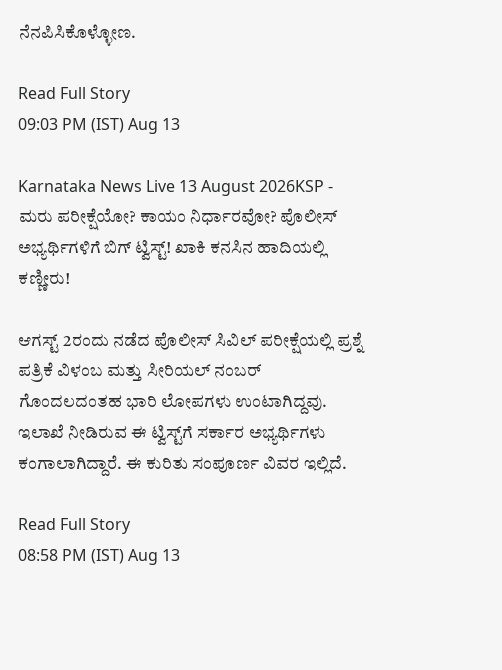ನೆನಪಿಸಿಕೊಳ್ಳೋಣ.

Read Full Story
09:03 PM (IST) Aug 13

Karnataka News Live 13 August 2026KSP - ಮರು ಪರೀಕ್ಷೆಯೋ? ಕಾಯಂ ನಿರ್ಧಾರವೋ? ಪೊಲೀಸ್‌ ಅಭ್ಯರ್ಥಿಗಳಿಗೆ ಬಿಗ್‌ ಟ್ವಿಸ್ಟ್! ಖಾಕಿ ಕನಸಿನ ಹಾದಿಯಲ್ಲಿ ಕಣ್ಣೀರು!

ಆಗಸ್ಟ್ 2ರಂದು ನಡೆದ ಪೊಲೀಸ್ ಸಿವಿಲ್ ಪರೀಕ್ಷೆಯಲ್ಲಿ ಪ್ರಶ್ನೆ ಪತ್ರಿಕೆ ವಿಳಂಬ ಮತ್ತು ಸೀರಿಯಲ್ ನಂಬರ್ ಗೊಂದಲದಂತಹ ಭಾರಿ ಲೋಪಗಳು ಉಂಟಾಗಿದ್ದವು. ಇಲಾಖೆ ನೀಡಿರುವ ಈ ಟ್ವಿಸ್ಟ್‌ಗೆ ಸರ್ಕಾರ ಅಭ್ಯರ್ಥಿಗಳು ಕಂಗಾಲಾಗಿದ್ದಾರೆ. ಈ ಕುರಿತು ಸಂಪೂರ್ಣ ವಿವರ ಇಲ್ಲಿದೆ.

Read Full Story
08:58 PM (IST) Aug 13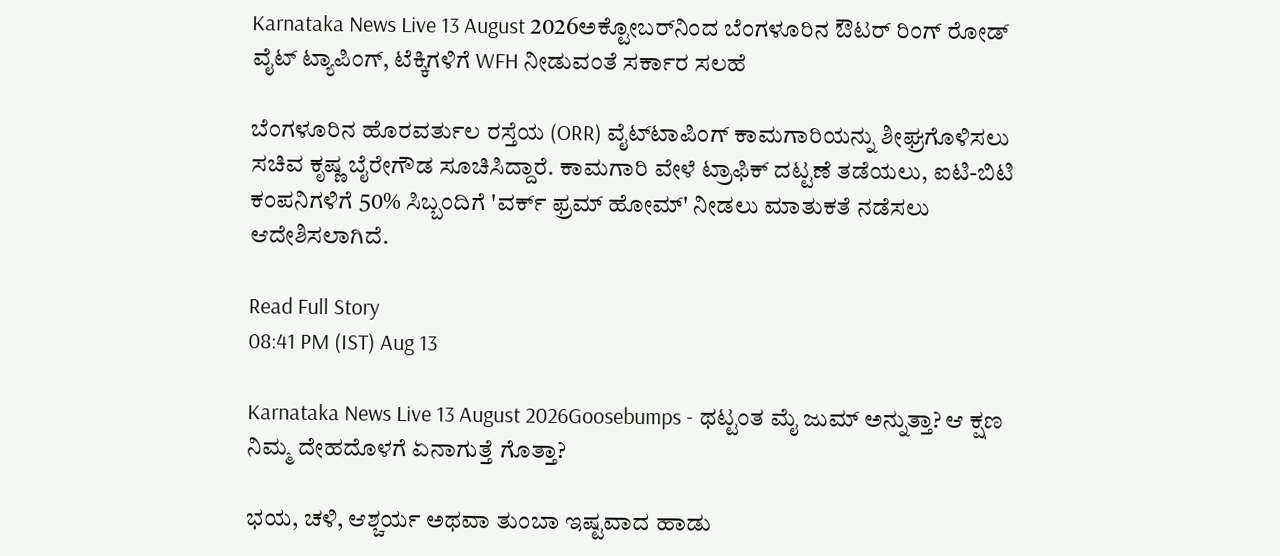Karnataka News Live 13 August 2026ಅಕ್ಟೋಬರ್‌ನಿಂದ ಬೆಂಗಳೂರಿನ ಔಟರ್‌ ರಿಂಗ್‌ ರೋಡ್‌ ವೈಟ್‌ ಟ್ಯಾಪಿಂಗ್‌, ಟೆಕ್ಕಿಗಳಿಗೆ WFH ನೀಡುವಂತೆ ಸರ್ಕಾರ ಸಲಹೆ

ಬೆಂಗಳೂರಿನ ಹೊರವರ್ತುಲ ರಸ್ತೆಯ (ORR) ವೈಟ್‌ಟಾಪಿಂಗ್ ಕಾಮಗಾರಿಯನ್ನು ಶೀಘ್ರಗೊಳಿಸಲು ಸಚಿವ ಕೃಷ್ಣ ಬೈರೇಗೌಡ ಸೂಚಿಸಿದ್ದಾರೆ. ಕಾಮಗಾರಿ ವೇಳೆ ಟ್ರಾಫಿಕ್ ದಟ್ಟಣೆ ತಡೆಯಲು, ಐಟಿ-ಬಿಟಿ ಕಂಪನಿಗಳಿಗೆ 50% ಸಿಬ್ಬಂದಿಗೆ 'ವರ್ಕ್ ಫ್ರಮ್ ಹೋಮ್' ನೀಡಲು ಮಾತುಕತೆ ನಡೆಸಲು ಆದೇಶಿಸಲಾಗಿದೆ.

Read Full Story
08:41 PM (IST) Aug 13

Karnataka News Live 13 August 2026Goosebumps - ಥಟ್ಟಂತ ಮೈ ಜುಮ್ ಅನ್ನುತ್ತಾ? ಆ ಕ್ಷಣ ನಿಮ್ಮ ದೇಹದೊಳಗೆ ಏನಾಗುತ್ತೆ ಗೊತ್ತಾ?

ಭಯ, ಚಳಿ, ಆಶ್ಚರ್ಯ ಅಥವಾ ತುಂಬಾ ಇಷ್ಟವಾದ ಹಾಡು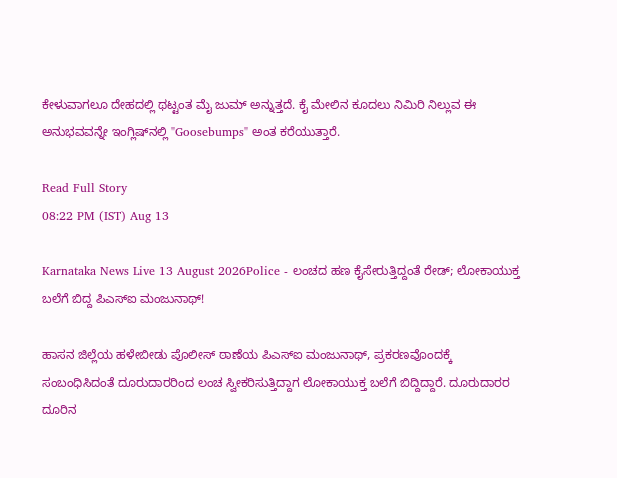ಕೇಳುವಾಗಲೂ ದೇಹದಲ್ಲಿ ಥಟ್ಟಂತ ಮೈ ಜುಮ್ ಅನ್ನುತ್ತದೆ. ಕೈ ಮೇಲಿನ ಕೂದಲು ನಿಮಿರಿ ನಿಲ್ಲುವ ಈ ಅನುಭವವನ್ನೇ ಇಂಗ್ಲಿಷ್‌ನಲ್ಲಿ "Goosebumps" ಅಂತ ಕರೆಯುತ್ತಾರೆ.

Read Full Story
08:22 PM (IST) Aug 13

Karnataka News Live 13 August 2026Police - ಲಂಚದ ಹಣ ಕೈಸೇರುತ್ತಿದ್ದಂತೆ ರೇಡ್; ಲೋಕಾಯುಕ್ತ ಬಲೆಗೆ ಬಿದ್ದ ಪಿಎಸ್‌ಐ ಮಂಜುನಾಥ್!

ಹಾಸನ ಜಿಲ್ಲೆಯ ಹಳೇಬೀಡು ಪೊಲೀಸ್ ಠಾಣೆಯ ಪಿಎಸ್‌ಐ ಮಂಜುನಾಥ್, ಪ್ರಕರಣವೊಂದಕ್ಕೆ ಸಂಬಂಧಿಸಿದಂತೆ ದೂರುದಾರರಿಂದ ಲಂಚ ಸ್ವೀಕರಿಸುತ್ತಿದ್ದಾಗ ಲೋಕಾಯುಕ್ತ ಬಲೆಗೆ ಬಿದ್ದಿದ್ದಾರೆ. ದೂರುದಾರರ ದೂರಿನ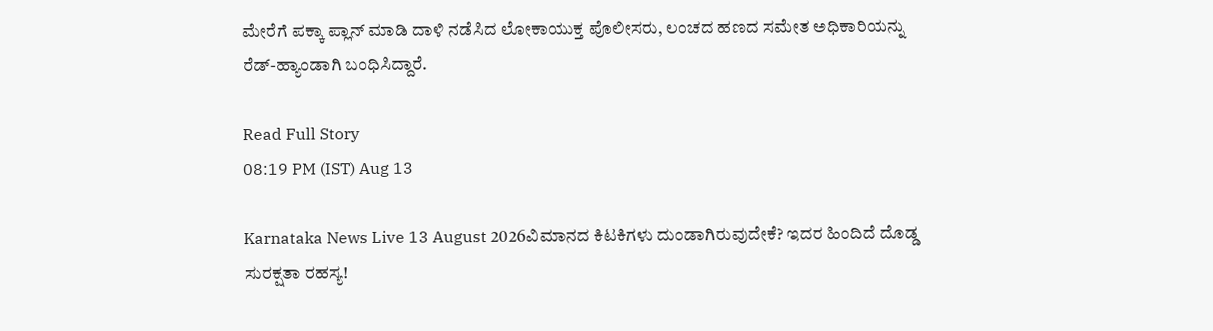ಮೇರೆಗೆ ಪಕ್ಕಾ ಪ್ಲಾನ್ ಮಾಡಿ ದಾಳಿ ನಡೆಸಿದ ಲೋಕಾಯುಕ್ತ ಪೊಲೀಸರು, ಲಂಚದ ಹಣದ ಸಮೇತ ಅಧಿಕಾರಿಯನ್ನು ರೆಡ್-ಹ್ಯಾಂಡಾಗಿ ಬಂಧಿಸಿದ್ದಾರೆ.

Read Full Story
08:19 PM (IST) Aug 13

Karnataka News Live 13 August 2026ವಿಮಾನದ ಕಿಟಕಿಗಳು ದುಂಡಾಗಿರುವುದೇಕೆ? ಇದರ ಹಿಂದಿದೆ ದೊಡ್ಡ ಸುರಕ್ಷತಾ ರಹಸ್ಯ!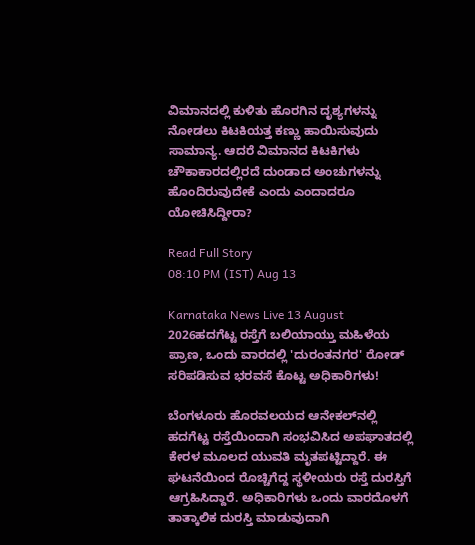ವಿಮಾನದಲ್ಲಿ ಕುಳಿತು ಹೊರಗಿನ ದೃಶ್ಯಗಳನ್ನು ನೋಡಲು ಕಿಟಕಿಯತ್ತ ಕಣ್ಣು ಹಾಯಿಸುವುದು ಸಾಮಾನ್ಯ. ಆದರೆ ವಿಮಾನದ ಕಿಟಕಿಗಳು ಚೌಕಾಕಾರದಲ್ಲಿರದೆ ದುಂಡಾದ ಅಂಚುಗಳನ್ನು ಹೊಂದಿರುವುದೇಕೆ ಎಂದು ಎಂದಾದರೂ ಯೋಚಿಸಿದ್ದೀರಾ?

Read Full Story
08:10 PM (IST) Aug 13

Karnataka News Live 13 August 2026ಹದಗೆಟ್ಟ ರಸ್ತೆಗೆ ಬಲಿಯಾಯ್ತು ಮಹಿಳೆಯ ಪ್ರಾಣ, ಒಂದು ವಾರದಲ್ಲಿ 'ದುರಂತನಗರ' ರೋಡ್‌ ಸರಿಪಡಿಸುವ ಭರವಸೆ ಕೊಟ್ಟ ಅಧಿಕಾರಿಗಳು!

ಬೆಂಗಳೂರು ಹೊರವಲಯದ ಆನೇಕಲ್‌ನಲ್ಲಿ ಹದಗೆಟ್ಟ ರಸ್ತೆಯಿಂದಾಗಿ ಸಂಭವಿಸಿದ ಅಪಘಾತದಲ್ಲಿ ಕೇರಳ ಮೂಲದ ಯುವತಿ ಮೃತಪಟ್ಟಿದ್ದಾರೆ. ಈ ಘಟನೆಯಿಂದ ರೊಚ್ಚಿಗೆದ್ದ ಸ್ಥಳೀಯರು ರಸ್ತೆ ದುರಸ್ತಿಗೆ ಆಗ್ರಹಿಸಿದ್ದಾರೆ. ಅಧಿಕಾರಿಗಳು ಒಂದು ವಾರದೊಳಗೆ ತಾತ್ಕಾಲಿಕ ದುರಸ್ತಿ ಮಾಡುವುದಾಗಿ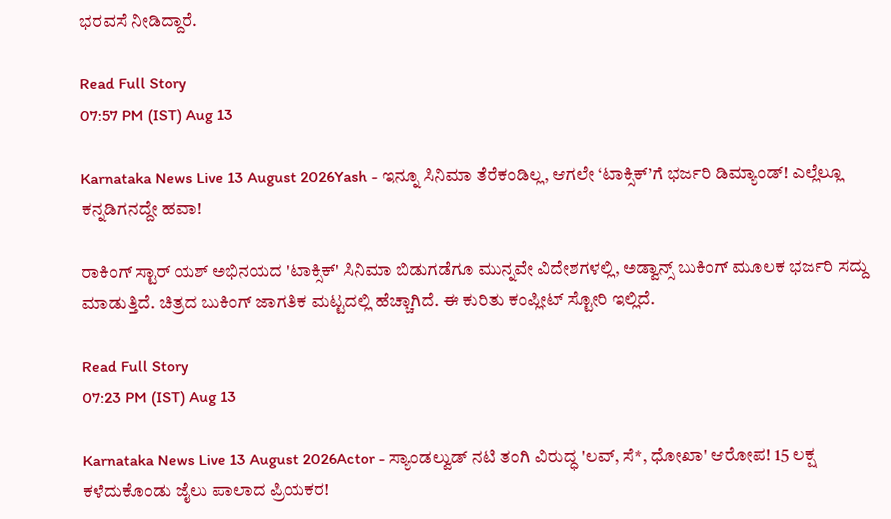ಭರವಸೆ ನೀಡಿದ್ದಾರೆ.

Read Full Story
07:57 PM (IST) Aug 13

Karnataka News Live 13 August 2026Yash - ಇನ್ನೂ ಸಿನಿಮಾ ತೆರೆಕಂಡಿಲ್ಲ, ಆಗಲೇ ‘ಟಾಕ್ಸಿಕ್’ಗೆ ಭರ್ಜರಿ ಡಿಮ್ಯಾಂಡ್! ಎಲ್ಲೆಲ್ಲೂ ಕನ್ನಡಿಗನದ್ದೇ ಹವಾ!

ರಾಕಿಂಗ್ ಸ್ಟಾರ್ ಯಶ್ ಅಭಿನಯದ 'ಟಾಕ್ಸಿಕ್' ಸಿನಿಮಾ ಬಿಡುಗಡೆಗೂ ಮುನ್ನವೇ ವಿದೇಶಗಳಲ್ಲಿ, ಅಡ್ವಾನ್ಸ್ ಬುಕಿಂಗ್ ಮೂಲಕ ಭರ್ಜರಿ ಸದ್ದು ಮಾಡುತ್ತಿದೆ. ಚಿತ್ರದ ಬುಕಿಂಗ್ ಜಾಗತಿಕ ಮಟ್ಟದಲ್ಲಿ ಹೆಚ್ಚಾಗಿದೆ. ಈ ಕುರಿತು ಕಂಪ್ಲೀಟ್ ಸ್ಟೋರಿ ಇಲ್ಲಿದೆ.

Read Full Story
07:23 PM (IST) Aug 13

Karnataka News Live 13 August 2026Actor - ಸ್ಯಾಂಡಲ್ವುಡ್ ನಟಿ ತಂಗಿ ವಿರುದ್ಧ 'ಲವ್, ಸೆ*, ಧೋಖಾ' ಆರೋಪ! 15 ಲಕ್ಷ ಕಳೆದುಕೊಂಡು ಜೈಲು ಪಾಲಾದ ಪ್ರಿಯಕರ!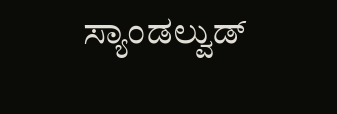ಸ್ಯಾಂಡಲ್ವುಡ್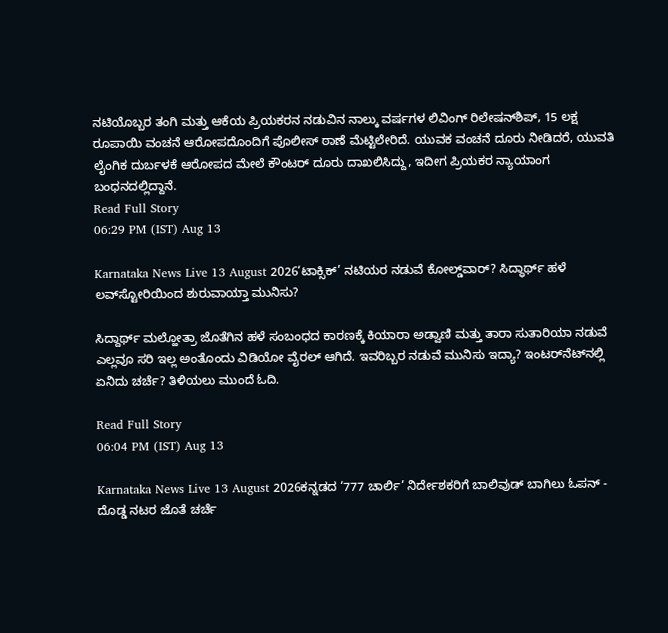ನಟಿಯೊಬ್ಬರ ತಂಗಿ ಮತ್ತು ಆಕೆಯ ಪ್ರಿಯಕರನ ನಡುವಿನ ನಾಲ್ಕು ವರ್ಷಗಳ ಲಿವಿಂಗ್ ರಿಲೇಷನ್‌ಶಿಪ್, 15 ಲಕ್ಷ ರೂಪಾಯಿ ವಂಚನೆ ಆರೋಪದೊಂದಿಗೆ ಪೊಲೀಸ್ ಠಾಣೆ ಮೆಟ್ಟಿಲೇರಿದೆ. ಯುವಕ ವಂಚನೆ ದೂರು ನೀಡಿದರೆ, ಯುವತಿ ಲೈಂಗಿಕ ದುರ್ಬಳಕೆ ಆರೋಪದ ಮೇಲೆ ಕೌಂಟರ್ ದೂರು ದಾಖಲಿಸಿದ್ದು, ಇದೀಗ ಪ್ರಿಯಕರ ನ್ಯಾಯಾಂಗ ಬಂಧನದಲ್ಲಿದ್ದಾನೆ.
Read Full Story
06:29 PM (IST) Aug 13

Karnataka News Live 13 August 2026‘ಟಾಕ್ಸಿಕ್’ ನಟಿಯರ ನಡುವೆ ಕೋಲ್ಡ್‌ವಾರ್? ಸಿದ್ಧಾರ್ಥ್ ಹಳೆ ಲವ್‌ಸ್ಟೋರಿಯಿಂದ ಶುರುವಾಯ್ತಾ ಮುನಿಸು?

ಸಿದ್ದಾರ್ಥ್ ಮಲ್ಹೋತ್ರಾ ಜೊತೆಗಿನ ಹಳೆ ಸಂಬಂಧದ ಕಾರಣಕ್ಕೆ ಕಿಯಾರಾ ಅಡ್ವಾಣಿ ಮತ್ತು ತಾರಾ ಸುತಾರಿಯಾ ನಡುವೆ ಎಲ್ಲವೂ ಸರಿ ಇಲ್ಲ ಅಂತೊಂದು ವಿಡಿಯೋ ವೈರಲ್ ಆಗಿದೆ. ಇವರಿಬ್ಬರ ನಡುವೆ ಮುನಿಸು ಇದ್ಯಾ? ಇಂಟರ್‌ನೆಟ್‌ನಲ್ಲಿ ಏನಿದು ಚರ್ಚೆ? ತಿಳಿಯಲು ಮುಂದೆ ಓದಿ.

Read Full Story
06:04 PM (IST) Aug 13

Karnataka News Live 13 August 2026ಕನ್ನಡದ ‘777 ಚಾರ್ಲಿ’ ನಿರ್ದೇಶಕರಿಗೆ ಬಾಲಿವುಡ್‌ ಬಾಗಿಲು ಓಪನ್‌ - ದೊಡ್ಡ ನಟರ ಜೊತೆ ಚರ್ಚೆ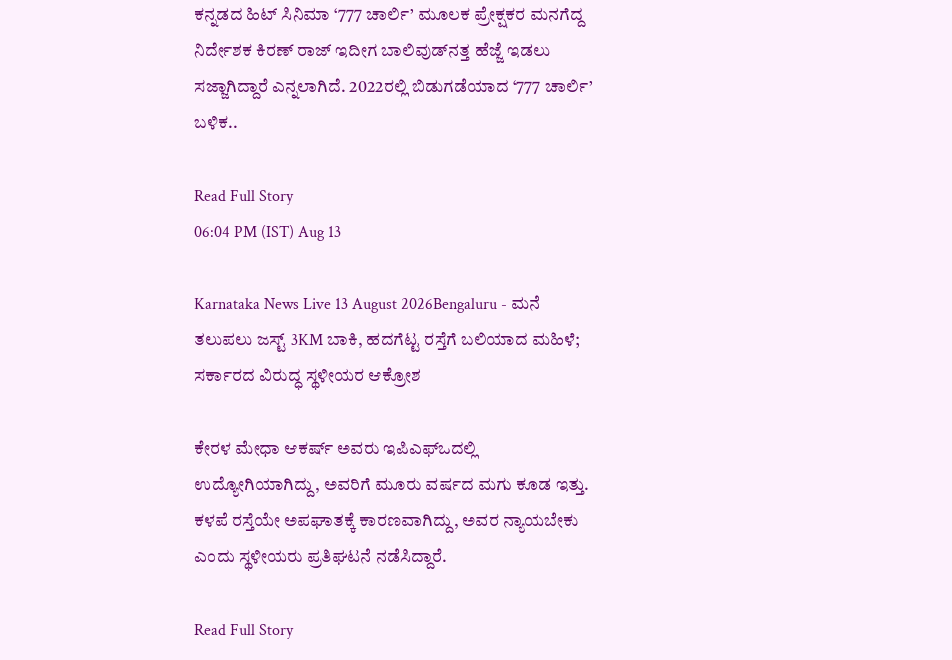ಕನ್ನಡದ ಹಿಟ್‌ ಸಿನಿಮಾ ‘777 ಚಾರ್ಲಿ’ ಮೂಲಕ ಪ್ರೇಕ್ಷಕರ ಮನಗೆದ್ದ ನಿರ್ದೇಶಕ ಕಿರಣ್‌ ರಾಜ್‌ ಇದೀಗ ಬಾಲಿವುಡ್‌ನತ್ತ ಹೆಜ್ಜೆ ಇಡಲು ಸಜ್ಜಾಗಿದ್ದಾರೆ ಎನ್ನಲಾಗಿದೆ. 2022ರಲ್ಲಿ ಬಿಡುಗಡೆಯಾದ ‘777 ಚಾರ್ಲಿ’ ಬಳಿಕ..

Read Full Story
06:04 PM (IST) Aug 13

Karnataka News Live 13 August 2026Bengaluru - ಮನೆ ತಲುಪಲು ಜಸ್ಟ್ 3KM ಬಾಕಿ, ಹದಗೆಟ್ಟ ರಸ್ತೆಗೆ ಬಲಿಯಾದ ಮಹಿಳೆ; ಸರ್ಕಾರದ ವಿರುದ್ಧ ಸ್ಥಳೀಯರ ಆಕ್ರೋಶ

ಕೇರಳ ಮೇಧಾ ಆಕರ್ಷ್ ಅವರು ಇಪಿಎಫ್ಒದಲ್ಲಿ ಉದ್ಯೋಗಿಯಾಗಿದ್ದು, ಅವರಿಗೆ ಮೂರು ವರ್ಷದ ಮಗು ಕೂಡ ಇತ್ತು. ಕಳಪೆ ರಸ್ತೆಯೇ ಅಪಘಾತಕ್ಕೆ ಕಾರಣವಾಗಿದ್ದು, ಅವರ ನ್ಯಾಯಬೇಕು ಎಂದು ಸ್ಥಳೀಯರು ಪ್ರತಿಘಟನೆ ನಡೆಸಿದ್ದಾರೆ.

Read Full Story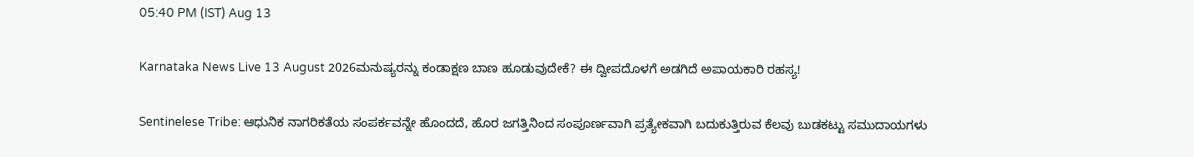05:40 PM (IST) Aug 13

Karnataka News Live 13 August 2026ಮನುಷ್ಯರನ್ನು ಕಂಡಾಕ್ಷಣ ಬಾಣ ಹೂಡುವುದೇಕೆ? ಈ ದ್ವೀಪದೊಳಗೆ ಅಡಗಿದೆ ಅಪಾಯಕಾರಿ ರಹಸ್ಯ!

Sentinelese Tribe: ಆಧುನಿಕ ನಾಗರಿಕತೆಯ ಸಂಪರ್ಕವನ್ನೇ ಹೊಂದದೆ, ಹೊರ ಜಗತ್ತಿನಿಂದ ಸಂಪೂರ್ಣವಾಗಿ ಪ್ರತ್ಯೇಕವಾಗಿ ಬದುಕುತ್ತಿರುವ ಕೆಲವು ಬುಡಕಟ್ಟು ಸಮುದಾಯಗಳು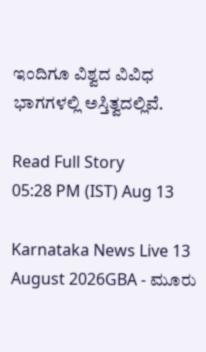ಇಂದಿಗೂ ವಿಶ್ವದ ವಿವಿಧ ಭಾಗಗಳಲ್ಲಿ ಅಸ್ತಿತ್ವದಲ್ಲಿವೆ.

Read Full Story
05:28 PM (IST) Aug 13

Karnataka News Live 13 August 2026GBA - ಮೂರು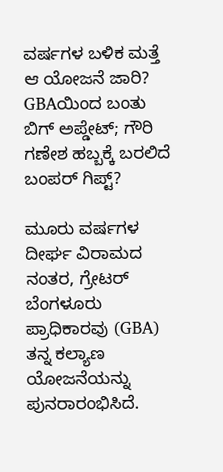ವರ್ಷಗಳ ಬಳಿಕ ಮತ್ತೆ ಆ ಯೋಜನೆ ಜಾರಿ? GBAಯಿಂದ ಬಂತು ಬಿಗ್‌ ಅಪ್ಡೇಟ್‌; ಗೌರಿ ಗಣೇಶ ಹಬ್ಬಕ್ಕೆ ಬರಲಿದೆ ಬಂಪರ್‌ ಗಿಪ್ಟ್‌?

ಮೂರು ವರ್ಷಗಳ ದೀರ್ಘ ವಿರಾಮದ ನಂತರ, ಗ್ರೇಟರ್ ಬೆಂಗಳೂರು ಪ್ರಾಧಿಕಾರವು (GBA) ತನ್ನ ಕಲ್ಯಾಣ ಯೋಜನೆಯನ್ನು ಪುನರಾರಂಭಿಸಿದೆ.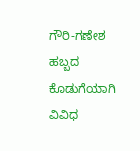ಗೌರಿ-ಗಣೇಶ ಹಬ್ಬದ ಕೊಡುಗೆಯಾಗಿ ವಿವಿಧ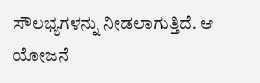ಸೌಲಭ್ಯಗಳನ್ನು ನೀಡಲಾಗುತ್ತಿದೆ. ಆ ಯೋಜನೆ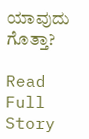ಯಾವುದು ಗೊತ್ತಾ?

Read Full Story